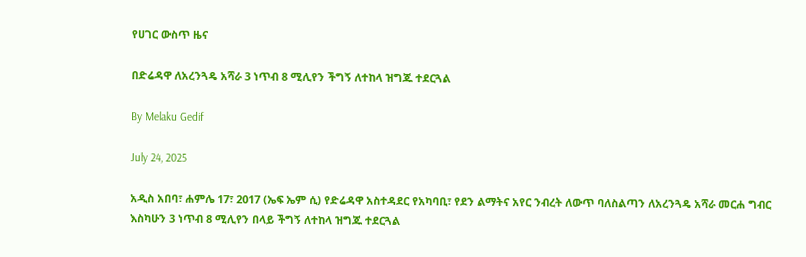የሀገር ውስጥ ዜና

በድሬዳዋ ለአረንጓዴ አሻራ 3 ነጥብ 8 ሚሊየን ችግኝ ለተከላ ዝግጁ ተደርጓል

By Melaku Gedif

July 24, 2025

አዲስ አበባ፣ ሐምሌ 17፣ 2017 (ኤፍ ኤም ሲ) የድሬዳዋ አስተዳደር የአካባቢ፣ የደን ልማትና አየር ንብረት ለውጥ ባለስልጣን ለአረንጓዴ አሻራ መርሐ ግብር እስካሁን 3 ነጥብ 8 ሚሊየን በላይ ችግኝ ለተከላ ዝግጁ ተደርጓል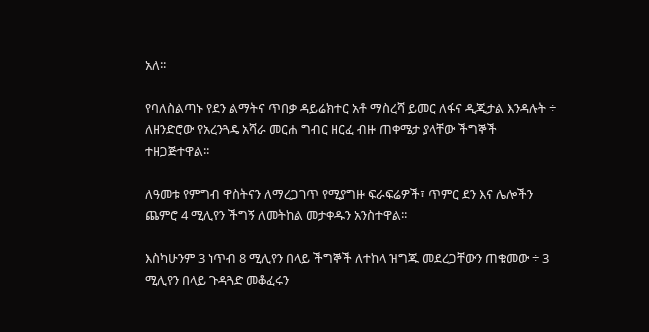አለ፡፡

የባለስልጣኑ የደን ልማትና ጥበቃ ዳይሬክተር አቶ ማስረሻ ይመር ለፋና ዲጂታል እንዳሉት ÷ ለዘንድሮው የአረንጓዴ አሻራ መርሐ ግብር ዘርፈ ብዙ ጠቀሜታ ያላቸው ችግኞች ተዘጋጅተዋል፡፡

ለዓመቱ የምግብ ዋስትናን ለማረጋገጥ የሚያግዙ ፍራፍሬዎች፣ ጥምር ደን እና ሌሎችን ጨምሮ 4 ሚሊየን ችግኝ ለመትከል መታቀዱን አንስተዋል፡፡

እስካሁንም 3 ነጥብ 8 ሚሊየን በላይ ችግኞች ለተከላ ዝግጁ መደረጋቸውን ጠቁመው ÷ 3 ሚሊየን በላይ ጉዳጓድ መቆፈሩን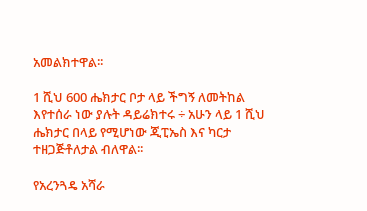አመልክተዋል፡፡

1 ሺህ 600 ሔክታር ቦታ ላይ ችግኝ ለመትከል እየተሰራ ነው ያሉት ዳይሬክተሩ ÷ አሁን ላይ 1 ሺህ ሔክታር በላይ የሚሆነው ጂፒኤስ እና ካርታ ተዘጋጅቶለታል ብለዋል፡፡

የአረንጓዴ አሻራ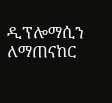ዲፕሎማሲን ለማጠናከር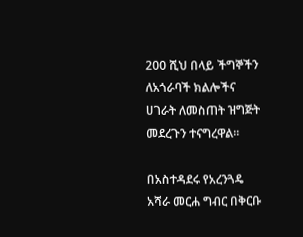200 ሺህ በላይ ችግኞችን ለአጎራባች ክልሎችና ሀገራት ለመስጠት ዝግጅት መደረጉን ተናግረዋል፡፡

በአስተዳደሩ የአረንጓዴ አሻራ መርሐ ግብር በቅርቡ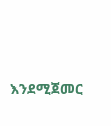እንደሚጀመር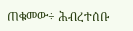ጠቁመው÷ ሕብረተሰቡ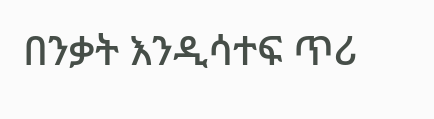በንቃት እንዲሳተፍ ጥሪ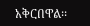አቅርበዋል፡፡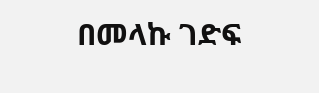በመላኩ ገድፍ